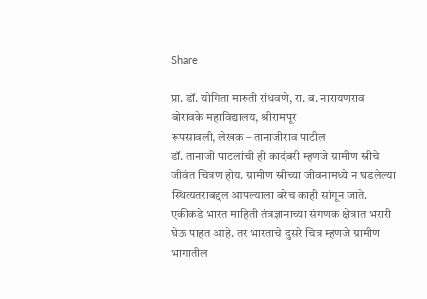Share

प्रा. डॉ. योगिता मारुती रांधवणे, रा. ब. नारायणराव बोरावके महाविद्यालय, श्रीरामपूर
रूपसावली, लेखक – तानाजीराव पाटील
डॉ. तानाजी पाटलांची ही कादंबरी म्हणजे ग्रामीण स्रीचे जीवंत चित्रण होय. ग्रामीण स्रीच्या जीवनामध्ये न घडलेल्या स्थित्यतराबद्दल आपल्याला बरेच काही सांगून जाते. एकीकडे भारत माहिती तंत्रज्ञानाच्या संगणक क्षेत्रात भरारी घेऊ पाहत आहे. तर भारताचे दुसरे चित्र म्हणजे ग्रामीण भागातील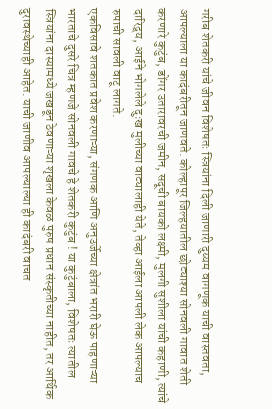गरीब शेतकरी यांचे जीवन विशेषतः स्त्रियांना दिली जाणारी दुय्यम वागणूक याची वास्तवता, आपल्याला या कादंबरीतून जाणवते. कोल्हापूर जिल्हयातील छोट्याश्या सोनवली गावात शेती करणारे कुटुंब, डोंगर उतारावरची जमीन, सदूची बायको लक्ष्मी, मुलगी सुशीला यांची कहाणी, त्यांचे दारिद्र्य, आईने भोगलेले दुःख मुलीच्या वाट्यालाही येते, तेव्हा आईला आपली लेक आपल्याच रुपाची सावली वाटू लागते.
एकविसावे शतकात प्रवेश करणाऱ्या, संगणक आणि अनुउर्जेच्या क्षेत्रांत भरारी घेऊ पाहणाऱ्या भारताचे दुसरे चित्र म्हणजे सोनवली गावचे हे शेतकरी कुटुंब ! या कुटुंबाला, विशेषतः त्यातील स्त्रियांना दास्यामध्ये जखडून ठेवणाऱ्या शृखला केवळ पुरुष प्रधान संस्कृतीच्या नाहीत, तर आर्थिक दुरावस्थेच्याही आहेत. याची जाणीव आपल्याल्या ही कादंबरी वाचत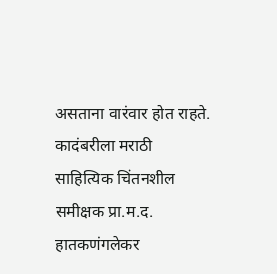असताना वारंवार होत राहते. कादंबरीला मराठी साहित्यिक चिंतनशील समीक्षक प्रा.म.द. हातकणंगलेकर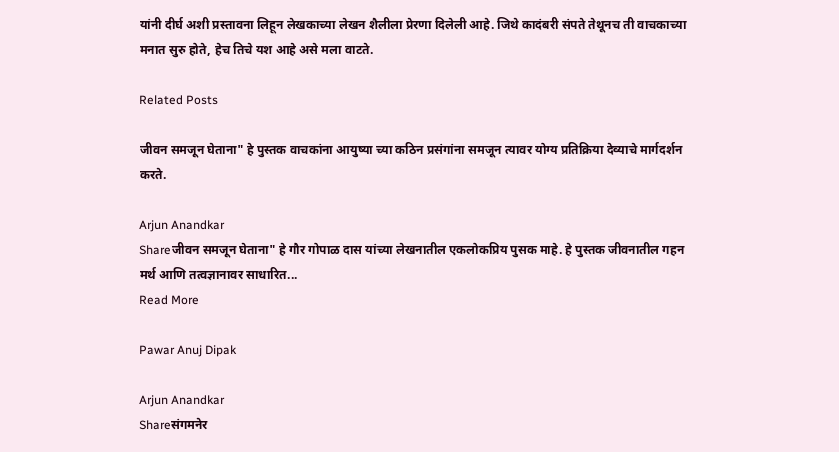यांनी दीर्घ अशी प्रस्तावना लिहून लेखकाच्या लेखन शैलीला प्रेरणा दिलेली आहे. जिथे कादंबरी संपते तेथूनच ती वाचकाच्या मनात सुरु होते, हेच तिचे यश आहे असे मला वाटते.

Related Posts

जीवन समजून घेताना" हे पुस्तक वाचकांना आयुष्या च्या कठिन प्रसंगांना समजून त्यावर योग्य प्रतिक्रिया देव्याचे मार्गदर्शन करते.

Arjun Anandkar
Shareजीवन समजून घेताना" हे गौर गोपाळ दास यांच्या लेखनातील एकलोकप्रिय पुसक माहे. हे पुस्तक जीव‌नातील गहन मर्थ आणि तत्वज्ञानावर साधारित...
Read More

Pawar Anuj Dipak

Arjun Anandkar
Shareसंगमनेर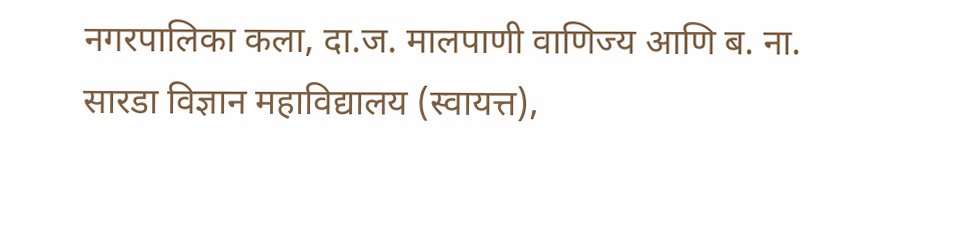नगरपालिका कला, दा.ज. मालपाणी वाणिज्य आणि ब. ना. सारडा विज्ञान महाविद्यालय (स्वायत्त),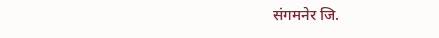संगमनेर जि.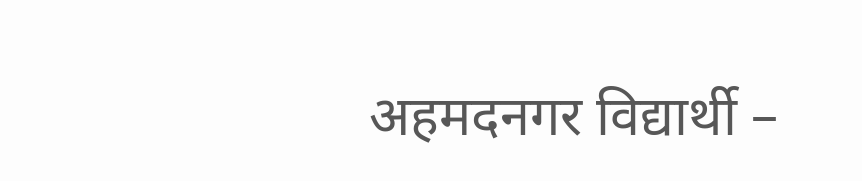अहमदनगर विद्यार्थी –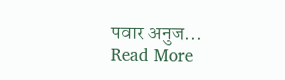पवार अनुज...
Read More